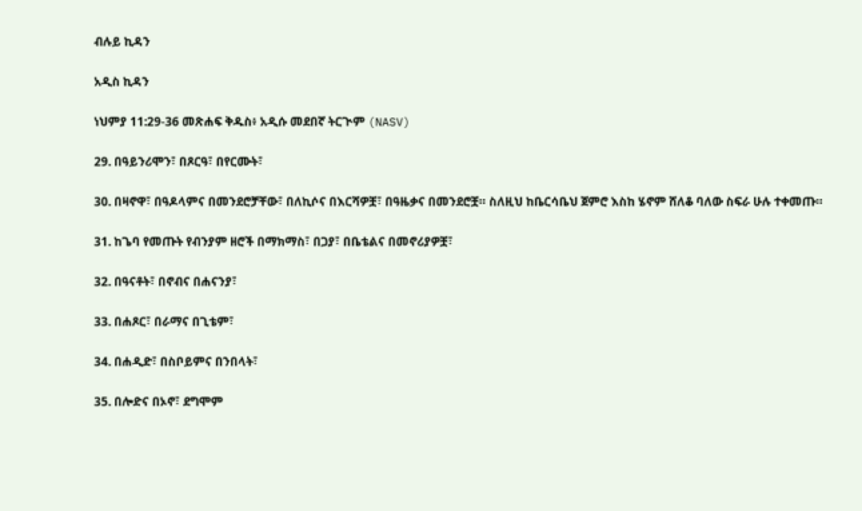ብሉይ ኪዳን

አዲስ ኪዳን

ነህምያ 11:29-36 መጽሐፍ ቅዱስ፥ አዲሱ መደበኛ ትርጒም (NASV)

29. በዓይንሪሞን፣ በጾርዓ፣ በየርሙት፣

30. በዛኖዋ፣ በዓዶላምና በመንደሮቻቸው፣ በለኪሶና በእርሻዎቿ፣ በዓዜቃና በመንደሮቿ። ስለዚህ ከቤርሳቤህ ጀምሮ እስከ ሄኖም ሸለቆ ባለው ስፍራ ሁሉ ተቀመጡ።

31. ከጌባ የመጡት የብንያም ዘሮች በማክማስ፣ በጋያ፣ በቤቴልና በመኖሪያዎቿ፣

32. በዓናቶት፣ በኖብና በሐናንያ፣

33. በሐጾር፣ በራማና በጊቴም፣

34. በሐዲድ፣ በስቦይምና በንበላት፣

35. በሎድና በኦኖ፣ ደግሞም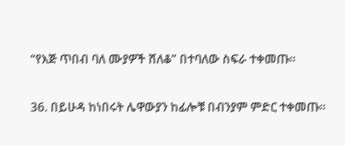“የእጅ ጥበብ ባለ ሙያዎች ሸለቆ” በተባለው ስፍራ ተቀመጡ።

36. በይሁዳ ከነበሩት ሌዋውያን ከፊሎቹ በብንያም ምድር ተቀመጡ።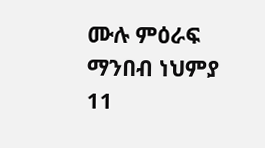ሙሉ ምዕራፍ ማንበብ ነህምያ 11